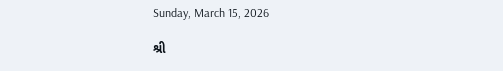Sunday, March 15, 2026

શ્રી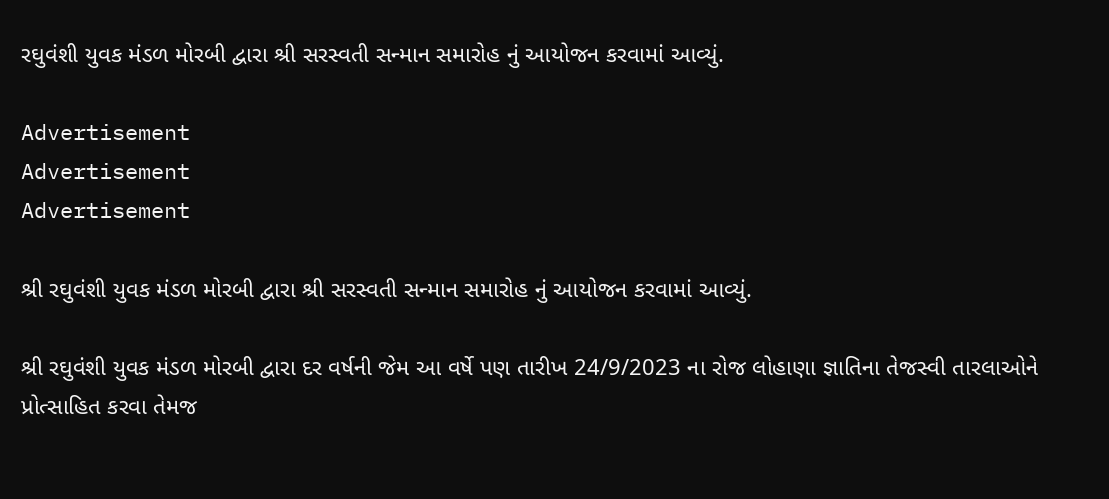રઘુવંશી યુવક મંડળ મોરબી દ્વારા શ્રી સરસ્વતી સન્માન સમારોહ નું આયોજન કરવામાં આવ્યું.

Advertisement
Advertisement
Advertisement

શ્રી રઘુવંશી યુવક મંડળ મોરબી દ્વારા શ્રી સરસ્વતી સન્માન સમારોહ નું આયોજન કરવામાં આવ્યું.

શ્રી રઘુવંશી યુવક મંડળ મોરબી દ્વારા દર વર્ષની જેમ આ વર્ષે પણ તારીખ 24/9/2023 ના રોજ લોહાણા જ્ઞાતિના તેજસ્વી તારલાઓને પ્રોત્સાહિત કરવા તેમજ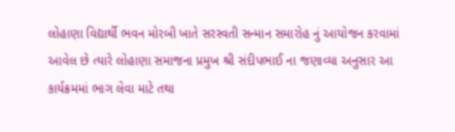લોહાણા વિદ્યાર્થી ભવન મોરબી ખાતે સરસ્વતી સન્માન સમારોહ નું આયોજન કરવામાં આવેલ છે ત્યારે લોહાણા સમાજના પ્રમુખ શ્રી સંદીપભાઈ ના જણાવ્યા અનુસાર આ કાર્યક્રમમાં ભાગ લેવા માટે તથા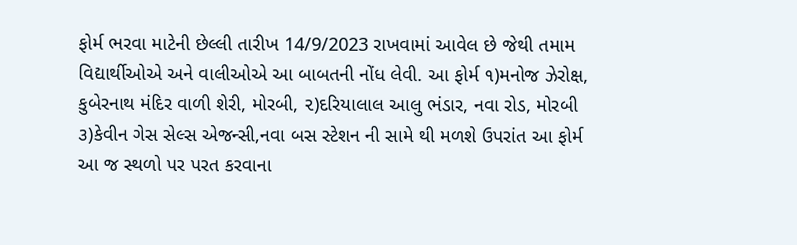ફોર્મ ભરવા માટેની છેલ્લી તારીખ 14/9/2023 રાખવામાં આવેલ છે જેથી તમામ વિદ્યાર્થીઓએ અને વાલીઓએ આ બાબતની નોંધ લેવી. આ ફોર્મ ૧)મનોજ ઝેરોક્ષ, કુબેરનાથ મંદિર વાળી શેરી, મોરબી, ૨)દરિયાલાલ આલુ ભંડાર, નવા રોડ, મોરબી ૩)કેવીન ગેસ સેલ્સ એજન્સી,નવા બસ સ્ટેશન ની સામે થી મળશે ઉપરાંત આ ફોર્મ આ જ સ્થળો પર પરત કરવાના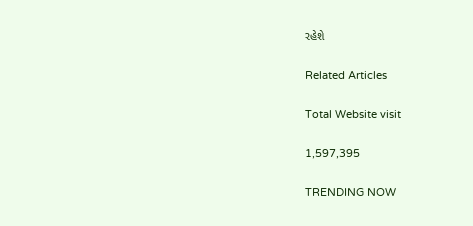રહેશે

Related Articles

Total Website visit

1,597,395

TRENDING NOW